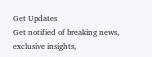Get Updates
Get notified of breaking news, exclusive insights,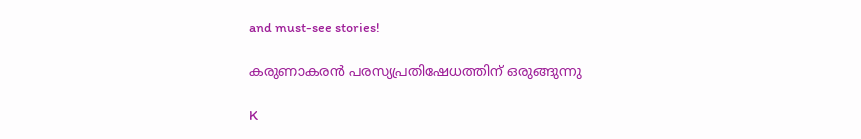and must-see stories!

കരുണാകരന്‍ പരസ്യപ്രതിഷേധത്തിന് ഒരുങ്ങുന്നു

K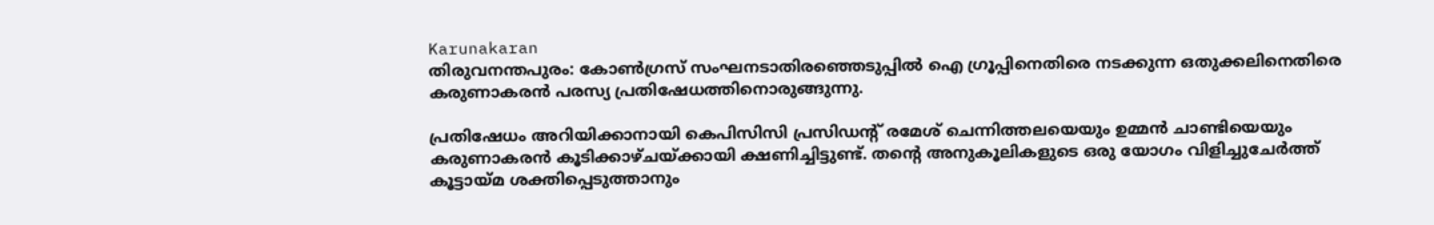Karunakaran
തിരുവനന്തപുരം: കോണ്‍ഗ്രസ് സംഘനടാതിരഞ്ഞെടുപ്പില്‍ ഐ ഗ്രൂപ്പിനെതിരെ നടക്കുന്ന ഒതുക്കലിനെതിരെ കരുണാകരന്‍ പരസ്യ പ്രതിഷേധത്തിനൊരുങ്ങുന്നു.

പ്രതിഷേധം അറിയിക്കാനായി കെപിസിസി പ്രസിഡന്റ് രമേശ് ചെന്നിത്തലയെയും ഉമ്മന്‍ ചാണ്ടിയെയും കരുണാകരന്‍ കൂടിക്കാഴ്ചയ്ക്കായി ക്ഷണിച്ചിട്ടുണ്ട്. തന്റെ അനുകൂലികളുടെ ഒരു യോഗം വിളിച്ചുചേര്‍ത്ത് കൂട്ടായ്മ ശക്തിപ്പെടുത്താനും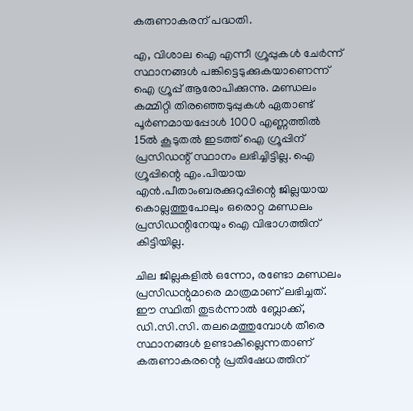കരുണാകരന് പദ്ധതി.

എ, വിശാല ഐ എന്നീ ഗ്രൂപ്പുകള്‍ ചേര്‍ന്ന് സ്ഥാനങ്ങള്‍ പങ്കിട്ടെടുക്കുകയാണെന്ന് ഐ ഗ്രൂപ്പ് ആരോപിക്കുന്നു. മണ്ഡലം കമ്മിറ്റി തിരഞ്ഞെടുപ്പുകള്‍ ഏതാണ്ട് പൂര്‍ണമായപ്പോള്‍ 1000 എണ്ണത്തില്‍ 15ല്‍ കൂടുതല്‍ ഇടത്ത് ഐ ഗ്രൂപ്പിന് പ്രസിഡന്റ് സ്ഥാനം ലഭിച്ചിട്ടില്ല. ഐ ഗ്രൂപ്പിന്റെ എം.പിയായ എന്‍.പീതാംബരക്കുറുപ്പിന്റെ ജില്ലയായ കൊല്ലത്തുപോലും ഒരൊറ്റ മണ്ഡലം പ്രസിഡന്റിനേയും ഐ വിഭാഗത്തിന് കിട്ടിയില്ല.

ചില ജില്ലകളില്‍ ഒന്നോ, രണ്ടോ മണ്ഡലം പ്രസിഡന്റുമാരെ മാത്രമാണ് ലഭിച്ചത്. ഈ സ്ഥിതി തുടര്‍ന്നാല്‍ ബ്ലോക്ക്, ഡി.സി.സി. തലമെത്തുമ്പോള്‍ തീരെ സ്ഥാനങ്ങള്‍ ഉണ്ടാകില്ലെന്നതാണ് കരുണാകരന്റെ പ്രതിഷേധത്തിന്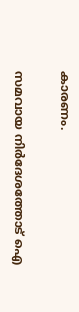കാരണം.

സമവായ നിര്‍ദേശത്തോട് ഐ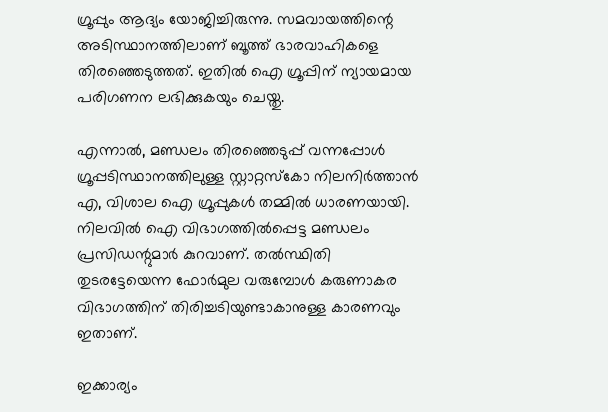ഗ്രൂപ്പും ആദ്യം യോജിച്ചിരുന്നു. സമവായത്തിന്റെ അടിസ്ഥാനത്തിലാണ് ബൂത്ത് ഭാരവാഹികളെ തിരഞ്ഞെടുത്തത്. ഇതില്‍ ഐ ഗ്രൂപ്പിന് ന്യായമായ പരിഗണന ലഭിക്കുകയും ചെയ്തു.

എന്നാല്‍, മണ്ഡലം തിരഞ്ഞെടുപ്പ് വന്നപ്പോള്‍ ഗ്രൂപ്പടിസ്ഥാനത്തിലുള്ള സ്റ്റാറ്റസ്‌കോ നിലനിര്‍ത്താന്‍ എ, വിശാല ഐ ഗ്രൂപ്പുകള്‍ തമ്മില്‍ ധാരണയായി. നിലവില്‍ ഐ വിഭാഗത്തില്‍പ്പെട്ട മണ്ഡലം പ്രസിഡന്റുമാര്‍ കുറവാണ്. തല്‍സ്ഥിതി തുടരട്ടേയെന്ന ഫോര്‍മുല വരുമ്പോള്‍ കരുണാകര വിഭാഗത്തിന് തിരിച്ചടിയുണ്ടാകാനുള്ള കാരണവും ഇതാണ്.

ഇക്കാര്യം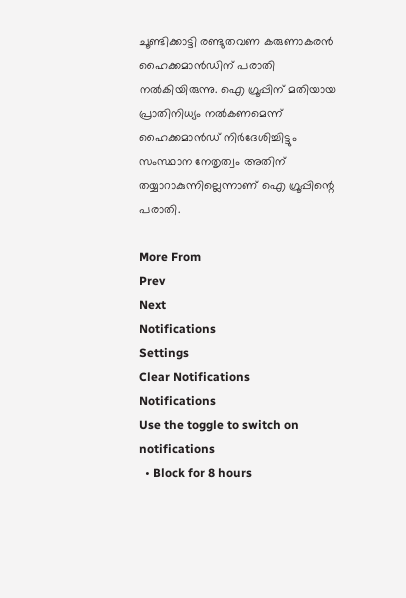ചൂണ്ടിക്കാട്ടി രണ്ടുതവണ കരുണാകരന്‍ ഹൈക്കമാന്‍ഡിന് പരാതി നല്‍കിയിരുന്നു. ഐ ഗ്രൂപ്പിന് മതിയായ പ്രാതിനിധ്യം നല്‍കണമെന്ന് ഹൈക്കമാന്‍ഡ് നിര്‍ദേശിച്ചിട്ടും സംസ്ഥാന നേതൃത്വം അതിന് തയ്യാറാകുന്നില്ലെന്നാണ് ഐ ഗ്രൂപ്പിന്റെ പരാതി.

More From
Prev
Next
Notifications
Settings
Clear Notifications
Notifications
Use the toggle to switch on notifications
  • Block for 8 hours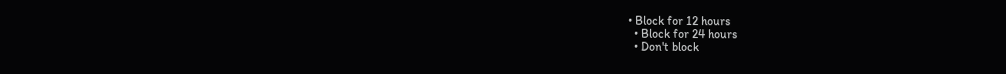• Block for 12 hours
  • Block for 24 hours
  • Don't block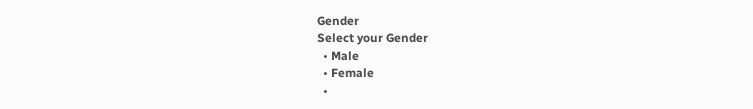Gender
Select your Gender
  • Male
  • Female
  •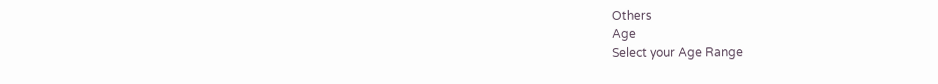Others
Age
Select your Age Range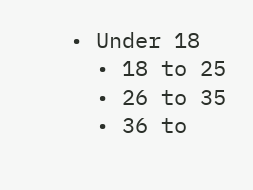• Under 18
  • 18 to 25
  • 26 to 35
  • 36 to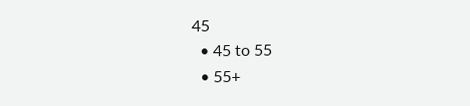45
  • 45 to 55
  • 55+